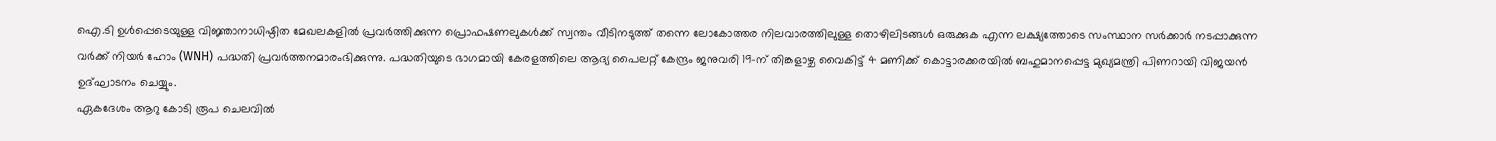ഐ.ടി ഉൾപ്പെടെയുള്ള വിജ്ഞാനാധിഷ്ഠിത മേഖലകളിൽ പ്രവർത്തിക്കുന്ന പ്രൊഫഷണലുകൾക്ക് സ്വന്തം വീടിനടുത്ത് തന്നെ ലോകോത്തര നിലവാരത്തിലുള്ള തൊഴിലിടങ്ങൾ ഒരുക്കുക എന്ന ലക്ഷ്യത്തോടെ സംസ്ഥാന സർക്കാർ നടപ്പാക്കുന്ന വർക്ക് നിയർ ഹോം (WNH) പദ്ധതി പ്രവർത്തനമാരംഭിക്കുന്നു. പദ്ധതിയുടെ ഭാഗമായി കേരളത്തിലെ ആദ്യ പൈലറ്റ് കേന്ദ്രം ജനുവരി 19-ന് തിങ്കളാഴ്ച വൈകിട്ട് 4 മണിക്ക് കൊട്ടാരക്കരയിൽ ബഹുമാനപ്പെട്ട മുഖ്യമന്ത്രി പിണറായി വിജയൻ ഉദ്ഘാടനം ചെയ്യും.
ഏകദേശം ആറു കോടി രൂപ ചെലവിൽ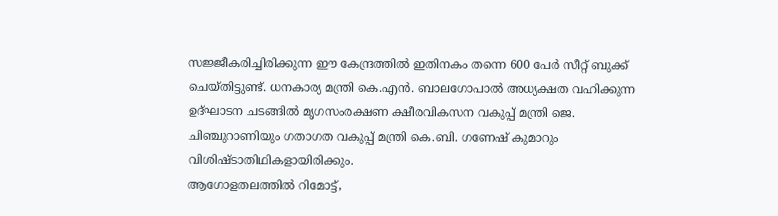സജ്ജീകരിച്ചിരിക്കുന്ന ഈ കേന്ദ്രത്തിൽ ഇതിനകം തന്നെ 600 പേർ സീറ്റ് ബുക്ക് ചെയ്തിട്ടുണ്ട്. ധനകാര്യ മന്ത്രി കെ.എൻ. ബാലഗോപാൽ അധ്യക്ഷത വഹിക്കുന്ന ഉദ്ഘാടന ചടങ്ങിൽ മൃഗസംരക്ഷണ ക്ഷീരവികസന വകുപ്പ് മന്ത്രി ജെ. ചിഞ്ചുറാണിയും ഗതാഗത വകുപ്പ് മന്ത്രി കെ.ബി. ഗണേഷ് കുമാറും വിശിഷ്ടാതിഥികളായിരിക്കും.
ആഗോളതലത്തിൽ റിമോട്ട്,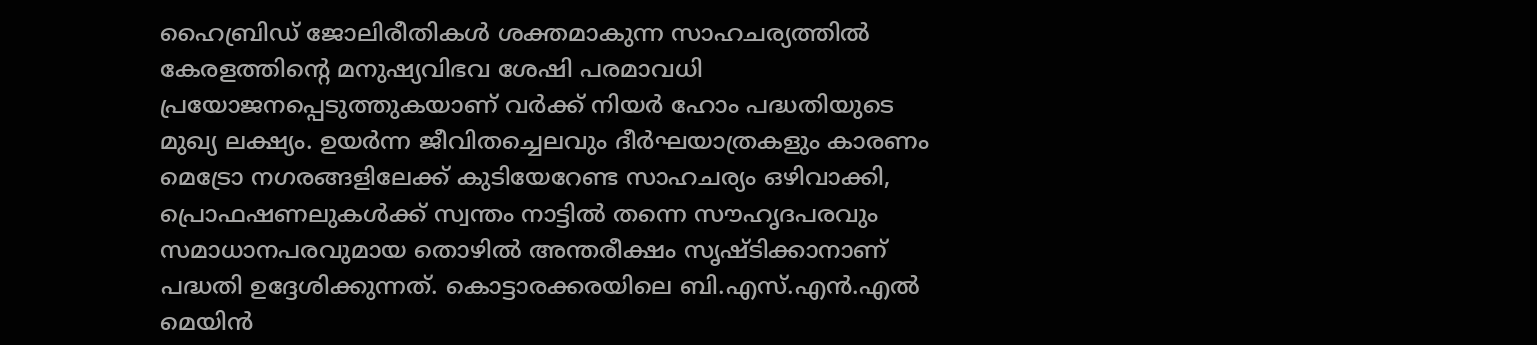ഹൈബ്രിഡ് ജോലിരീതികൾ ശക്തമാകുന്ന സാഹചര്യത്തിൽ കേരളത്തിന്റെ മനുഷ്യവിഭവ ശേഷി പരമാവധി പ്രയോജനപ്പെടുത്തുകയാണ് വർക്ക് നിയർ ഹോം പദ്ധതിയുടെ മുഖ്യ ലക്ഷ്യം. ഉയർന്ന ജീവിതച്ചെലവും ദീർഘയാത്രകളും കാരണം മെട്രോ നഗരങ്ങളിലേക്ക് കുടിയേറേണ്ട സാഹചര്യം ഒഴിവാക്കി, പ്രൊഫഷണലുകൾക്ക് സ്വന്തം നാട്ടിൽ തന്നെ സൗഹൃദപരവും സമാധാനപരവുമായ തൊഴിൽ അന്തരീക്ഷം സൃഷ്ടിക്കാനാണ് പദ്ധതി ഉദ്ദേശിക്കുന്നത്. കൊട്ടാരക്കരയിലെ ബി.എസ്.എൻ.എൽ മെയിൻ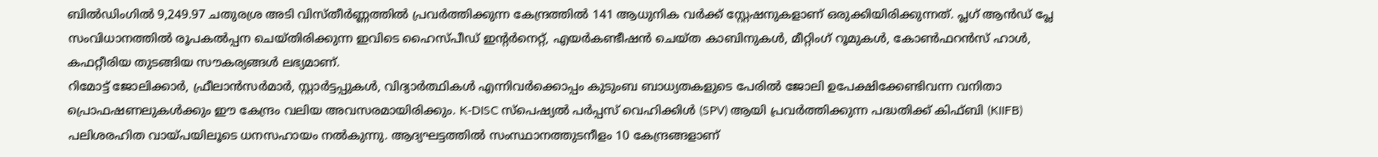ബിൽഡിംഗിൽ 9,249.97 ചതുരശ്ര അടി വിസ്തീർണ്ണത്തിൽ പ്രവർത്തിക്കുന്ന കേന്ദ്രത്തിൽ 141 ആധുനിക വർക്ക് സ്റ്റേഷനുകളാണ് ഒരുക്കിയിരിക്കുന്നത്. പ്ലഗ് ആൻഡ് പ്ലേ സംവിധാനത്തിൽ രൂപകൽപ്പന ചെയ്തിരിക്കുന്ന ഇവിടെ ഹൈസ്പീഡ് ഇന്റർനെറ്റ്, എയർകണ്ടീഷൻ ചെയ്ത കാബിനുകൾ, മീറ്റിംഗ് റൂമുകൾ, കോൺഫറൻസ് ഹാൾ, കഫറ്റീരിയ തുടങ്ങിയ സൗകര്യങ്ങൾ ലഭ്യമാണ്.
റിമോട്ട് ജോലിക്കാർ, ഫ്രീലാൻസർമാർ, സ്റ്റാർട്ടപ്പുകൾ, വിദ്യാർത്ഥികൾ എന്നിവർക്കൊപ്പം കുടുംബ ബാധ്യതകളുടെ പേരിൽ ജോലി ഉപേക്ഷിക്കേണ്ടിവന്ന വനിതാ പ്രൊഫഷണലുകൾക്കും ഈ കേന്ദ്രം വലിയ അവസരമായിരിക്കും. K-DISC സ്പെഷ്യൽ പർപ്പസ് വെഹിക്കിൾ (SPV) ആയി പ്രവർത്തിക്കുന്ന പദ്ധതിക്ക് കിഫ്ബി (KIIFB) പലിശരഹിത വായ്പയിലൂടെ ധനസഹായം നൽകുന്നു. ആദ്യഘട്ടത്തിൽ സംസ്ഥാനത്തുടനീളം 10 കേന്ദ്രങ്ങളാണ്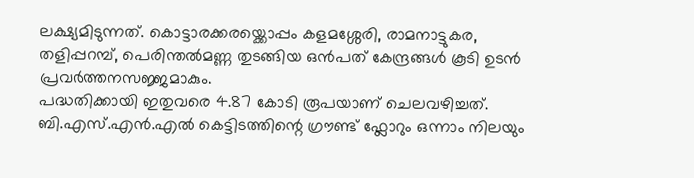ലക്ഷ്യമിടുന്നത്. കൊട്ടാരക്കരയ്ക്കൊപ്പം കളമശ്ശേരി, രാമനാട്ടുകര, തളിപ്പറമ്പ്, പെരിന്തൽമണ്ണ തുടങ്ങിയ ഒൻപത് കേന്ദ്രങ്ങൾ കൂടി ഉടൻ പ്രവർത്തനസജ്ജമാകും.
പദ്ധതിക്കായി ഇതുവരെ 4.87 കോടി രൂപയാണ് ചെലവഴിച്ചത്. ബി.എസ്.എൻ.എൽ കെട്ടിടത്തിന്റെ ഗ്രൗണ്ട് ഫ്ലോറും ഒന്നാം നിലയും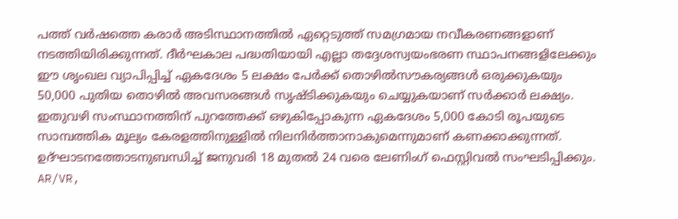പത്ത് വർഷത്തെ കരാർ അടിസ്ഥാനത്തിൽ ഏറ്റെടുത്ത് സമഗ്രമായ നവീകരണങ്ങളാണ് നടത്തിയിരിക്കുന്നത്. ദീർഘകാല പദ്ധതിയായി എല്ലാ തദ്ദേശസ്വയംഭരണ സ്ഥാപനങ്ങളിലേക്കും ഈ ശൃംഖല വ്യാപിപ്പിച്ച് ഏകദേശം 5 ലക്ഷം പേർക്ക് തൊഴിൽസൗകര്യങ്ങൾ ഒരുക്കുകയും 50,000 പുതിയ തൊഴിൽ അവസരങ്ങൾ സൃഷ്ടിക്കുകയും ചെയ്യുകയാണ് സർക്കാർ ലക്ഷ്യം. ഇതുവഴി സംസ്ഥാനത്തിന് പുറത്തേക്ക് ഒഴുകിപ്പോകുന്ന ഏകദേശം 5,000 കോടി രൂപയുടെ സാമ്പത്തിക മൂല്യം കേരളത്തിനുള്ളിൽ നിലനിർത്താനാകുമെന്നുമാണ് കണക്കാക്കുന്നത്.
ഉദ്ഘാടനത്തോടനുബന്ധിച്ച് ജനുവരി 18 മുതൽ 24 വരെ ലേണിംഗ് ഫെസ്റ്റിവൽ സംഘടിപ്പിക്കും. AR/VR,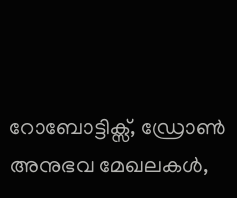റോബോട്ടിക്സ്, ഡ്രോൺ അനുഭവ മേഖലകൾ,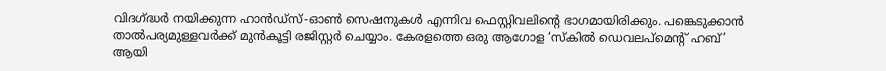വിദഗ്ദ്ധർ നയിക്കുന്ന ഹാൻഡ്സ്-ഓൺ സെഷനുകൾ എന്നിവ ഫെസ്റ്റിവലിന്റെ ഭാഗമായിരിക്കും. പങ്കെടുക്കാൻ താൽപര്യമുള്ളവർക്ക് മുൻകൂട്ടി രജിസ്റ്റർ ചെയ്യാം. കേരളത്തെ ഒരു ആഗോള ‘സ്കിൽ ഡെവലപ്മെന്റ് ഹബ്’ ആയി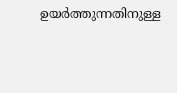ഉയർത്തുന്നതിനുള്ള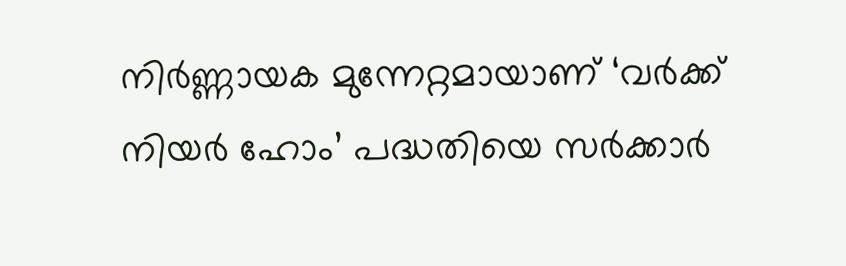നിർണ്ണായക മുന്നേറ്റമായാണ് ‘വർക്ക് നിയർ ഹോം’ പദ്ധതിയെ സർക്കാർ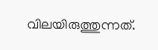വിലയിരുത്തുന്നത്.